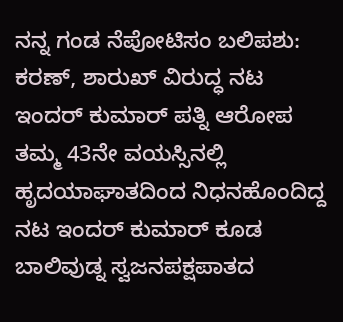ನನ್ನ ಗಂಡ ನೆಪೋಟಿಸಂ ಬಲಿಪಶು: ಕರಣ್, ಶಾರುಖ್ ವಿರುದ್ಧ ನಟ ಇಂದರ್ ಕುಮಾರ್ ಪತ್ನಿ ಆರೋಪ
ತಮ್ಮ 43ನೇ ವಯಸ್ಸಿನಲ್ಲಿ ಹೃದಯಾಘಾತದಿಂದ ನಿಧನಹೊಂದಿದ್ದ ನಟ ಇಂದರ್ ಕುಮಾರ್ ಕೂಡ ಬಾಲಿವುಡ್ನ ಸ್ವಜನಪಕ್ಷಪಾತದ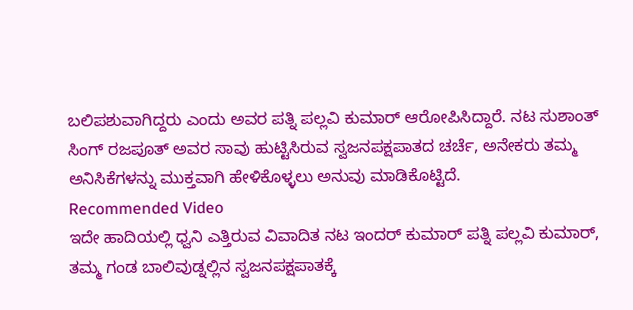ಬಲಿಪಶುವಾಗಿದ್ದರು ಎಂದು ಅವರ ಪತ್ನಿ ಪಲ್ಲವಿ ಕುಮಾರ್ ಆರೋಪಿಸಿದ್ದಾರೆ. ನಟ ಸುಶಾಂತ್ ಸಿಂಗ್ ರಜಪೂತ್ ಅವರ ಸಾವು ಹುಟ್ಟಿಸಿರುವ ಸ್ವಜನಪಕ್ಷಪಾತದ ಚರ್ಚೆ, ಅನೇಕರು ತಮ್ಮ ಅನಿಸಿಕೆಗಳನ್ನು ಮುಕ್ತವಾಗಿ ಹೇಳಿಕೊಳ್ಳಲು ಅನುವು ಮಾಡಿಕೊಟ್ಟಿದೆ.
Recommended Video
ಇದೇ ಹಾದಿಯಲ್ಲಿ ಧ್ವನಿ ಎತ್ತಿರುವ ವಿವಾದಿತ ನಟ ಇಂದರ್ ಕುಮಾರ್ ಪತ್ನಿ ಪಲ್ಲವಿ ಕುಮಾರ್, ತಮ್ಮ ಗಂಡ ಬಾಲಿವುಡ್ನಲ್ಲಿನ ಸ್ವಜನಪಕ್ಷಪಾತಕ್ಕೆ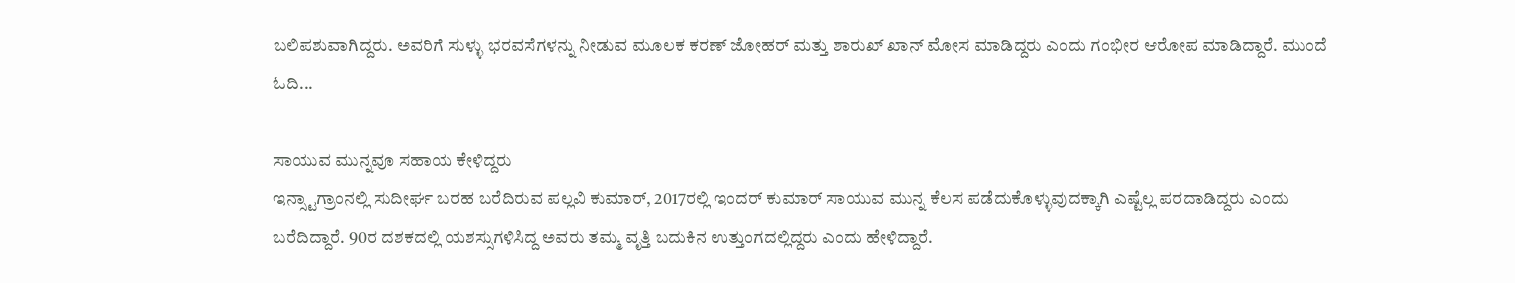ಬಲಿಪಶುವಾಗಿದ್ದರು. ಅವರಿಗೆ ಸುಳ್ಳು ಭರವಸೆಗಳನ್ನು ನೀಡುವ ಮೂಲಕ ಕರಣ್ ಜೋಹರ್ ಮತ್ತು ಶಾರುಖ್ ಖಾನ್ ಮೋಸ ಮಾಡಿದ್ದರು ಎಂದು ಗಂಭೀರ ಆರೋಪ ಮಾಡಿದ್ದಾರೆ. ಮುಂದೆ ಓದಿ...

ಸಾಯುವ ಮುನ್ನವೂ ಸಹಾಯ ಕೇಳಿದ್ದರು
ಇನ್ಸ್ಟಾಗ್ರಾಂನಲ್ಲಿ ಸುದೀರ್ಘ ಬರಹ ಬರೆದಿರುವ ಪಲ್ಲವಿ ಕುಮಾರ್, 2017ರಲ್ಲಿ ಇಂದರ್ ಕುಮಾರ್ ಸಾಯುವ ಮುನ್ನ ಕೆಲಸ ಪಡೆದುಕೊಳ್ಳುವುದಕ್ಕಾಗಿ ಎಷ್ಟೆಲ್ಲ ಪರದಾಡಿದ್ದರು ಎಂದು ಬರೆದಿದ್ದಾರೆ. 90ರ ದಶಕದಲ್ಲಿ ಯಶಸ್ಸುಗಳಿಸಿದ್ದ ಅವರು ತಮ್ಮ ವೃತ್ತಿ ಬದುಕಿನ ಉತ್ತುಂಗದಲ್ಲಿದ್ದರು ಎಂದು ಹೇಳಿದ್ದಾರೆ.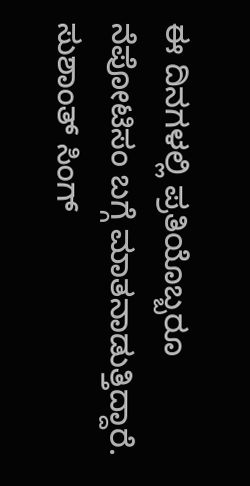ಈ ದಿನಗಳಲ್ಲಿ ಪ್ರತಿಯೊಬ್ಬರೂ ನೆಪೋಟಿಸಂ ಬಗ್ಗೆ ಮಾತನಾಡುತ್ತಿದ್ದಾರೆ. ಸುಶಾಂತ್ ಸಿಂಗ್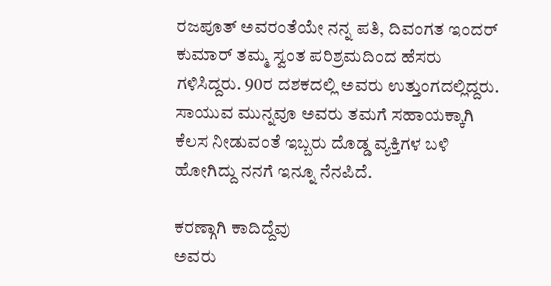ರಜಪೂತ್ ಅವರಂತೆಯೇ ನನ್ನ ಪತಿ, ದಿವಂಗತ ಇಂದರ್ ಕುಮಾರ್ ತಮ್ಮ ಸ್ವಂತ ಪರಿಶ್ರಮದಿಂದ ಹೆಸರು ಗಳಿಸಿದ್ದರು. 90ರ ದಶಕದಲ್ಲಿ ಅವರು ಉತ್ತುಂಗದಲ್ಲಿದ್ದರು. ಸಾಯುವ ಮುನ್ನವೂ ಅವರು ತಮಗೆ ಸಹಾಯಕ್ಕಾಗಿ ಕೆಲಸ ನೀಡುವಂತೆ ಇಬ್ಬರು ದೊಡ್ಡ ವ್ಯಕ್ತಿಗಳ ಬಳಿ ಹೋಗಿದ್ದು ನನಗೆ ಇನ್ನೂ ನೆನಪಿದೆ.

ಕರಣ್ಗಾಗಿ ಕಾದಿದ್ದೆವು
ಅವರು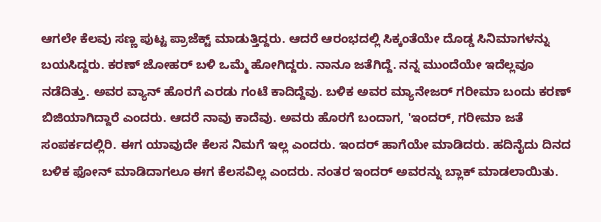ಆಗಲೇ ಕೆಲವು ಸಣ್ಣ ಪುಟ್ಟ ಪ್ರಾಜೆಕ್ಟ್ ಮಾಡುತ್ತಿದ್ದರು. ಆದರೆ ಆರಂಭದಲ್ಲಿ ಸಿಕ್ಕಂತೆಯೇ ದೊಡ್ಡ ಸಿನಿಮಾಗಳನ್ನು ಬಯಸಿದ್ದರು. ಕರಣ್ ಜೋಹರ್ ಬಳಿ ಒಮ್ಮೆ ಹೋಗಿದ್ದರು. ನಾನೂ ಜತೆಗಿದ್ದೆ. ನನ್ನ ಮುಂದೆಯೇ ಇದೆಲ್ಲವೂ ನಡೆದಿತ್ತು. ಅವರ ವ್ಯಾನ್ ಹೊರಗೆ ಎರಡು ಗಂಟೆ ಕಾದಿದ್ದೆವು. ಬಳಿಕ ಅವರ ಮ್ಯಾನೇಜರ್ ಗರೀಮಾ ಬಂದು ಕರಣ್ ಬಿಜಿಯಾಗಿದ್ದಾರೆ ಎಂದರು. ಆದರೆ ನಾವು ಕಾದೆವು. ಅವರು ಹೊರಗೆ ಬಂದಾಗ, 'ಇಂದರ್, ಗರೀಮಾ ಜತೆ ಸಂಪರ್ಕದಲ್ಲಿರಿ. ಈಗ ಯಾವುದೇ ಕೆಲಸ ನಿಮಗೆ ಇಲ್ಲ ಎಂದರು. ಇಂದರ್ ಹಾಗೆಯೇ ಮಾಡಿದರು. ಹದಿನೈದು ದಿನದ ಬಳಿಕ ಫೋನ್ ಮಾಡಿದಾಗಲೂ ಈಗ ಕೆಲಸವಿಲ್ಲ ಎಂದರು. ನಂತರ ಇಂದರ್ ಅವರನ್ನು ಬ್ಲಾಕ್ ಮಾಡಲಾಯಿತು.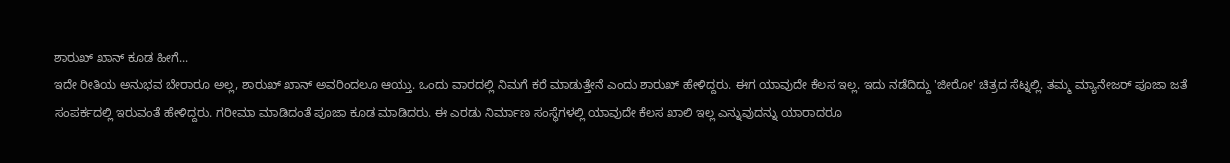ಶಾರುಖ್ ಖಾನ್ ಕೂಡ ಹೀಗೆ...
ಇದೇ ರೀತಿಯ ಅನುಭವ ಬೇರಾರೂ ಅಲ್ಲ, ಶಾರುಖ್ ಖಾನ್ ಅವರಿಂದಲೂ ಆಯ್ತು. ಒಂದು ವಾರದಲ್ಲಿ ನಿಮಗೆ ಕರೆ ಮಾಡುತ್ತೇನೆ ಎಂದು ಶಾರುಖ್ ಹೇಳಿದ್ದರು. ಈಗ ಯಾವುದೇ ಕೆಲಸ ಇಲ್ಲ. ಇದು ನಡೆದಿದ್ದು 'ಜೀರೋ' ಚಿತ್ರದ ಸೆಟ್ನಲ್ಲಿ. ತಮ್ಮ ಮ್ಯಾನೇಜರ್ ಪೂಜಾ ಜತೆ ಸಂಪರ್ಕದಲ್ಲಿ ಇರುವಂತೆ ಹೇಳಿದ್ದರು. ಗರೀಮಾ ಮಾಡಿದಂತೆ ಪೂಜಾ ಕೂಡ ಮಾಡಿದರು. ಈ ಎರಡು ನಿರ್ಮಾಣ ಸಂಸ್ಥೆಗಳಲ್ಲಿ ಯಾವುದೇ ಕೆಲಸ ಖಾಲಿ ಇಲ್ಲ ಎನ್ನುವುದನ್ನು ಯಾರಾದರೂ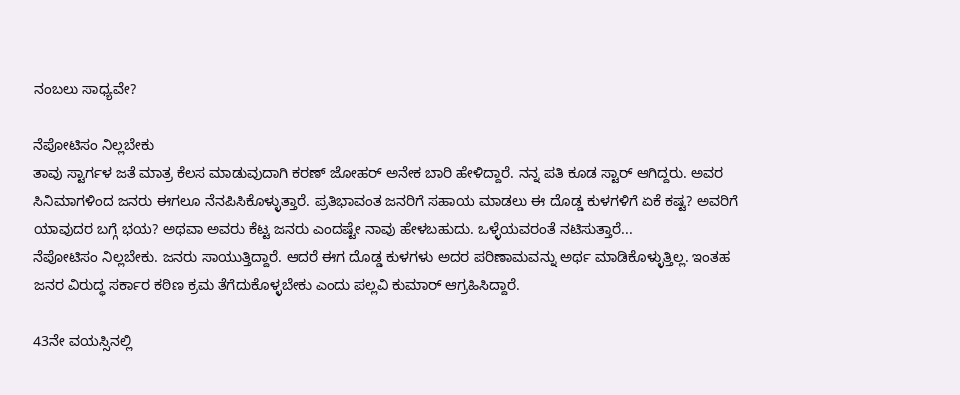ನಂಬಲು ಸಾಧ್ಯವೇ?

ನೆಪೋಟಿಸಂ ನಿಲ್ಲಬೇಕು
ತಾವು ಸ್ಟಾರ್ಗಳ ಜತೆ ಮಾತ್ರ ಕೆಲಸ ಮಾಡುವುದಾಗಿ ಕರಣ್ ಜೋಹರ್ ಅನೇಕ ಬಾರಿ ಹೇಳಿದ್ದಾರೆ. ನನ್ನ ಪತಿ ಕೂಡ ಸ್ಟಾರ್ ಆಗಿದ್ದರು. ಅವರ ಸಿನಿಮಾಗಳಿಂದ ಜನರು ಈಗಲೂ ನೆನಪಿಸಿಕೊಳ್ಳುತ್ತಾರೆ. ಪ್ರತಿಭಾವಂತ ಜನರಿಗೆ ಸಹಾಯ ಮಾಡಲು ಈ ದೊಡ್ಡ ಕುಳಗಳಿಗೆ ಏಕೆ ಕಷ್ಟ? ಅವರಿಗೆ ಯಾವುದರ ಬಗ್ಗೆ ಭಯ? ಅಥವಾ ಅವರು ಕೆಟ್ಟ ಜನರು ಎಂದಷ್ಟೇ ನಾವು ಹೇಳಬಹುದು. ಒಳ್ಳೆಯವರಂತೆ ನಟಿಸುತ್ತಾರೆ...
ನೆಪೋಟಿಸಂ ನಿಲ್ಲಬೇಕು. ಜನರು ಸಾಯುತ್ತಿದ್ದಾರೆ. ಆದರೆ ಈಗ ದೊಡ್ಡ ಕುಳಗಳು ಅದರ ಪರಿಣಾಮವನ್ನು ಅರ್ಥ ಮಾಡಿಕೊಳ್ಳುತ್ತಿಲ್ಲ. ಇಂತಹ ಜನರ ವಿರುದ್ಧ ಸರ್ಕಾರ ಕಠಿಣ ಕ್ರಮ ತೆಗೆದುಕೊಳ್ಳಬೇಕು ಎಂದು ಪಲ್ಲವಿ ಕುಮಾರ್ ಆಗ್ರಹಿಸಿದ್ದಾರೆ.

43ನೇ ವಯಸ್ಸಿನಲ್ಲಿ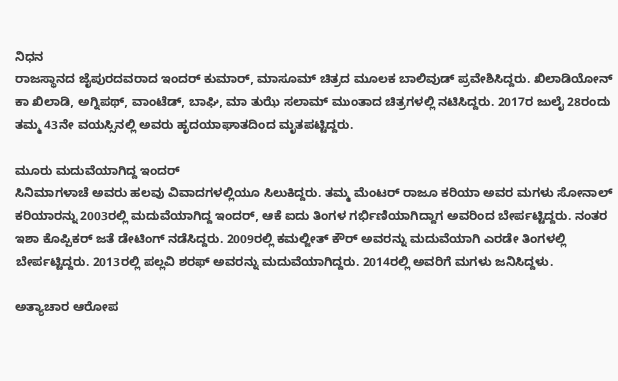ನಿಧನ
ರಾಜಸ್ಥಾನದ ಜೈಪುರದವರಾದ ಇಂದರ್ ಕುಮಾರ್, ಮಾಸೂಮ್ ಚಿತ್ರದ ಮೂಲಕ ಬಾಲಿವುಡ್ ಪ್ರವೇಶಿಸಿದ್ದರು. ಖಿಲಾಡಿಯೋನ್ ಕಾ ಖಿಲಾಡಿ, ಅಗ್ನಿಪಥ್, ವಾಂಟೆಡ್, ಬಾಘಿ, ಮಾ ತುಝೆ ಸಲಾಮ್ ಮುಂತಾದ ಚಿತ್ರಗಳಲ್ಲಿ ನಟಿಸಿದ್ದರು. 2017ರ ಜುಲೈ 28ರಂದು ತಮ್ಮ 43ನೇ ವಯಸ್ಸಿನಲ್ಲಿ ಅವರು ಹೃದಯಾಘಾತದಿಂದ ಮೃತಪಟ್ಟಿದ್ದರು.

ಮೂರು ಮದುವೆಯಾಗಿದ್ದ ಇಂದರ್
ಸಿನಿಮಾಗಳಾಚೆ ಅವರು ಹಲವು ವಿವಾದಗಳಲ್ಲಿಯೂ ಸಿಲುಕಿದ್ದರು. ತಮ್ಮ ಮೆಂಟರ್ ರಾಜೂ ಕರಿಯಾ ಅವರ ಮಗಳು ಸೋನಾಲ್ ಕರಿಯಾರನ್ನು 2003ರಲ್ಲಿ ಮದುವೆಯಾಗಿದ್ದ ಇಂದರ್, ಆಕೆ ಐದು ತಿಂಗಳ ಗರ್ಭಿಣಿಯಾಗಿದ್ದಾಗ ಅವರಿಂದ ಬೇರ್ಪಟ್ಟಿದ್ದರು. ನಂತರ ಇಶಾ ಕೊಪ್ಪಿಕರ್ ಜತೆ ಡೇಟಿಂಗ್ ನಡೆಸಿದ್ದರು. 2009ರಲ್ಲಿ ಕಮಲ್ಜೀತ್ ಕೌರ್ ಅವರನ್ನು ಮದುವೆಯಾಗಿ ಎರಡೇ ತಿಂಗಳಲ್ಲಿ ಬೇರ್ಪಟ್ಟಿದ್ದರು. 2013ರಲ್ಲಿ ಪಲ್ಲವಿ ಶರಫ್ ಅವರನ್ನು ಮದುವೆಯಾಗಿದ್ದರು. 2014ರಲ್ಲಿ ಅವರಿಗೆ ಮಗಳು ಜನಿಸಿದ್ದಳು.

ಅತ್ಯಾಚಾರ ಆರೋಪ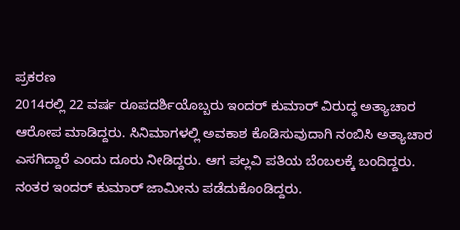ಪ್ರಕರಣ
2014ರಲ್ಲಿ 22 ವರ್ಷ ರೂಪದರ್ಶಿಯೊಬ್ಬರು ಇಂದರ್ ಕುಮಾರ್ ವಿರುದ್ಧ ಅತ್ಯಾಚಾರ ಆರೋಪ ಮಾಡಿದ್ದರು. ಸಿನಿಮಾಗಳಲ್ಲಿ ಅವಕಾಶ ಕೊಡಿಸುವುದಾಗಿ ನಂಬಿಸಿ ಅತ್ಯಾಚಾರ ಎಸಗಿದ್ದಾರೆ ಎಂದು ದೂರು ನೀಡಿದ್ದರು. ಆಗ ಪಲ್ಲವಿ ಪತಿಯ ಬೆಂಬಲಕ್ಕೆ ಬಂದಿದ್ದರು. ನಂತರ ಇಂದರ್ ಕುಮಾರ್ ಜಾಮೀನು ಪಡೆದುಕೊಂಡಿದ್ದರು.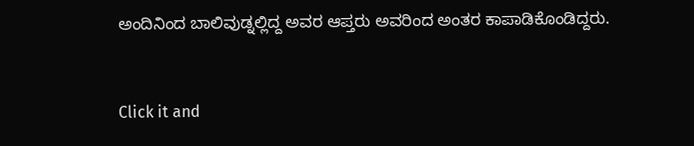ಅಂದಿನಿಂದ ಬಾಲಿವುಡ್ನಲ್ಲಿದ್ದ ಅವರ ಆಪ್ತರು ಅವರಿಂದ ಅಂತರ ಕಾಪಾಡಿಕೊಂಡಿದ್ದರು.


Click it and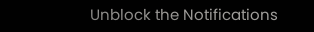Unblock the Notifications